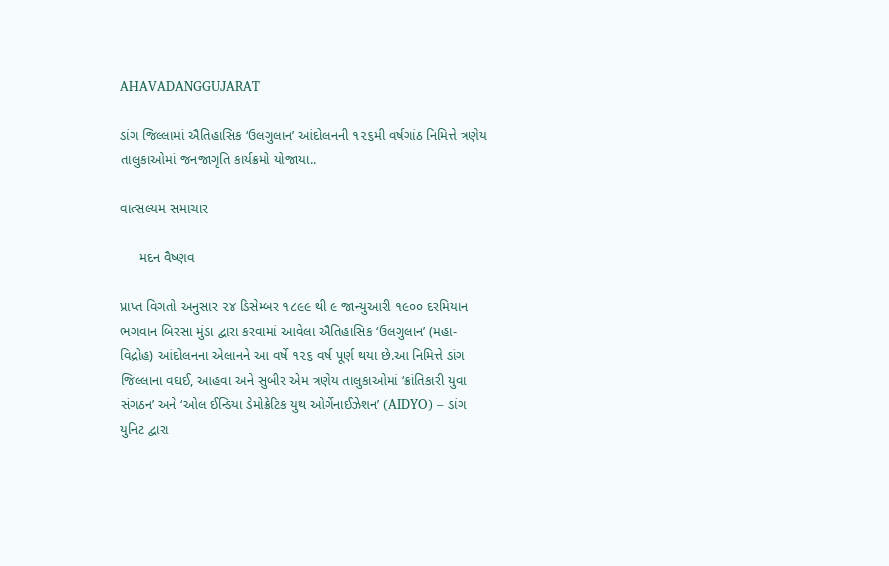AHAVADANGGUJARAT

ડાંગ જિલ્લામાં ઐતિહાસિક ‘ઉલગુલાન’ આંદોલનની ૧૨૬મી વર્ષગાંઠ નિમિત્તે ત્રણેય તાલુકાઓમાં જનજાગૃતિ કાર્યક્રમો યોજાયા..

વાત્સલ્યમ સમાચાર

     મદન વૈષ્ણવ

પ્રાપ્ત વિગતો અનુસાર ૨૪ ડિસેમ્બર ૧૮૯૯ થી ૯ જાન્યુઆરી ૧૯૦૦ દરમિયાન ભગવાન બિરસા મુંડા દ્વારા કરવામાં આવેલા ઐતિહાસિક ‘ઉલગુલાન’ (મહા-વિદ્રોહ) આંદોલનના એલાનને આ વર્ષે ૧૨૬ વર્ષ પૂર્ણ થયા છે.આ નિમિત્તે ડાંગ જિલ્લાના વઘઈ, આહવા અને સુબીર એમ ત્રણેય તાલુકાઓમાં ‘ક્રાંતિકારી યુવા સંગઠન’ અને ‘ઓલ ઈન્ડિયા ડેમોક્રેટિક યુથ ઓર્ગેનાઈઝેશન’ (AIDYO) – ડાંગ યુનિટ દ્વારા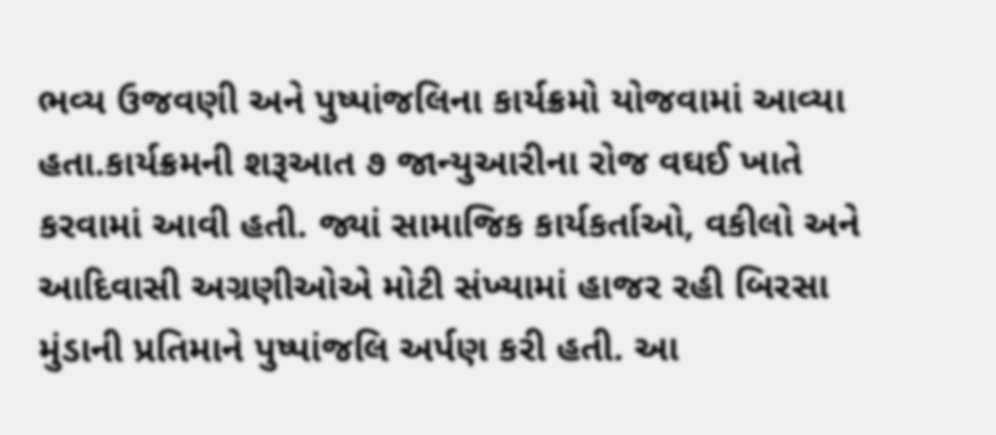ભવ્ય ઉજવણી અને પુષ્પાંજલિના કાર્યક્રમો યોજવામાં આવ્યા હતા.કાર્યક્રમની શરૂઆત ૭ જાન્યુઆરીના રોજ વઘઈ ખાતે કરવામાં આવી હતી. જ્યાં સામાજિક કાર્યકર્તાઓ, વકીલો અને આદિવાસી અગ્રણીઓએ મોટી સંખ્યામાં હાજર રહી બિરસા મુંડાની પ્રતિમાને પુષ્પાંજલિ અર્પણ કરી હતી. આ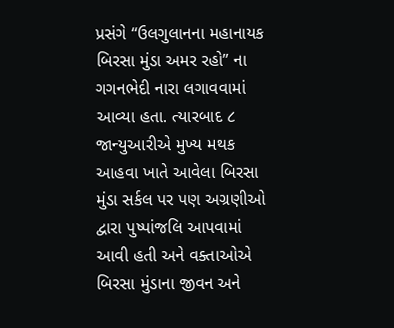પ્રસંગે “ઉલગુલાનના મહાનાયક બિરસા મુંડા અમર રહો” ના ગગનભેદી નારા લગાવવામાં આવ્યા હતા. ત્યારબાદ ૮ જાન્યુઆરીએ મુખ્ય મથક આહવા ખાતે આવેલા બિરસા મુંડા સર્કલ પર પણ અગ્રણીઓ દ્વારા પુષ્પાંજલિ આપવામાં આવી હતી અને વક્તાઓએ બિરસા મુંડાના જીવન અને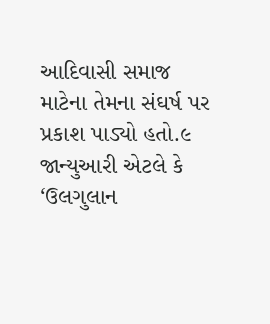આદિવાસી સમાજ માટેના તેમના સંઘર્ષ પર પ્રકાશ પાડ્યો હતો.૯ જાન્યુઆરી એટલે કે ‘ઉલગુલાન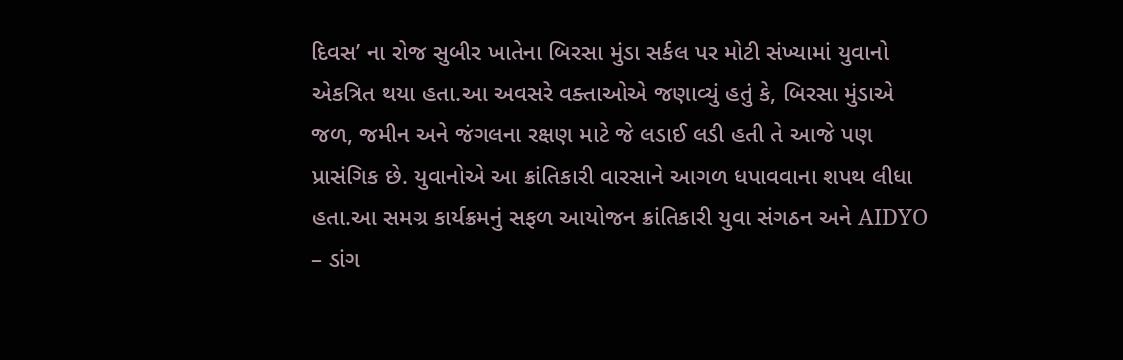દિવસ’ ના રોજ સુબીર ખાતેના બિરસા મુંડા સર્કલ પર મોટી સંખ્યામાં યુવાનો એકત્રિત થયા હતા.આ અવસરે વક્તાઓએ જણાવ્યું હતું કે, બિરસા મુંડાએ જળ, જમીન અને જંગલના રક્ષણ માટે જે લડાઈ લડી હતી તે આજે પણ પ્રાસંગિક છે. યુવાનોએ આ ક્રાંતિકારી વારસાને આગળ ધપાવવાના શપથ લીધા હતા.આ સમગ્ર કાર્યક્રમનું સફળ આયોજન ક્રાંતિકારી યુવા સંગઠન અને AIDYO – ડાંગ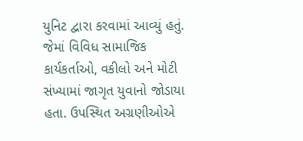યુનિટ દ્વારા કરવામાં આવ્યું હતું. જેમાં વિવિધ સામાજિક કાર્યકર્તાઓ, વકીલો અને મોટી સંખ્યામાં જાગૃત યુવાનો જોડાયા હતા. ઉપસ્થિત અગ્રણીઓએ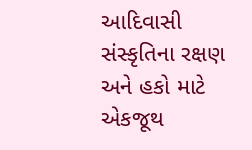આદિવાસી સંસ્કૃતિના રક્ષણ અને હકો માટે એકજૂથ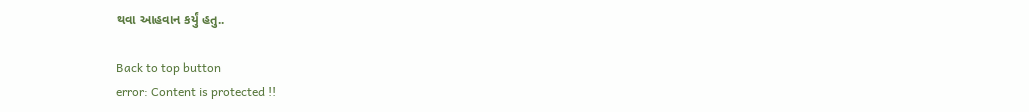થવા આહવાન કર્યું હતુ..

Back to top button
error: Content is protected !!